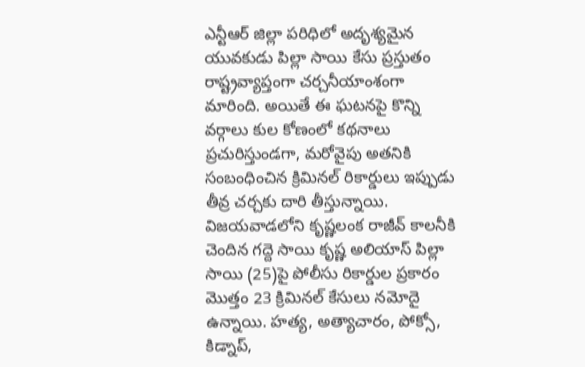ఎన్టీఆర్ జిల్లా పరిధిలో అదృశ్యమైన యువకుడు పిల్లా సాయి కేసు ప్రస్తుతం రాష్ట్రవ్యాప్తంగా చర్చనీయాంశంగా మారింది. అయితే ఈ ఘటనపై కొన్ని వర్గాలు కుల కోణంలో కథనాలు ప్రచురిస్తుండగా, మరోవైపు అతనికి సంబంధించిన క్రిమినల్ రికార్డులు ఇప్పుడు తీవ్ర చర్చకు దారి తీస్తున్నాయి.
విజయవాడలోని కృష్ణలంక రాజీవ్ కాలనీకి చెందిన గద్దె సాయి కృష్ణ అలియాస్ పిల్లా సాయి (25)పై పోలీసు రికార్డుల ప్రకారం మొత్తం 23 క్రిమినల్ కేసులు నమోదై ఉన్నాయి. హత్య, అత్యాచారం, పోక్సో, కిడ్నాప్,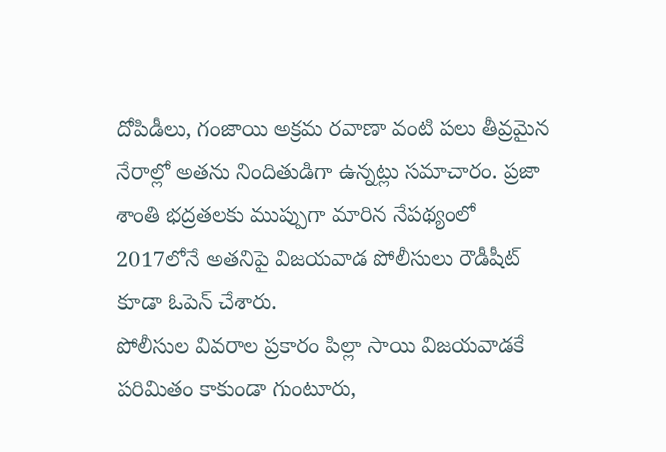దోపిడీలు, గంజాయి అక్రమ రవాణా వంటి పలు తీవ్రమైన నేరాల్లో అతను నిందితుడిగా ఉన్నట్లు సమాచారం. ప్రజా శాంతి భద్రతలకు ముప్పుగా మారిన నేపథ్యంలో 2017లోనే అతనిపై విజయవాడ పోలీసులు రౌడీషీట్ కూడా ఓపెన్ చేశారు.
పోలీసుల వివరాల ప్రకారం పిల్లా సాయి విజయవాడకే పరిమితం కాకుండా గుంటూరు,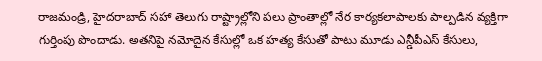రాజమండ్రి, హైదరాబాద్ సహా తెలుగు రాష్ట్రాల్లోని పలు ప్రాంతాల్లో నేర కార్యకలాపాలకు పాల్పడిన వ్యక్తిగా గుర్తింపు పొందాడు. అతనిపై నమోదైన కేసుల్లో ఒక హత్య కేసుతో పాటు మూడు ఎన్డీపీఎస్ కేసులు,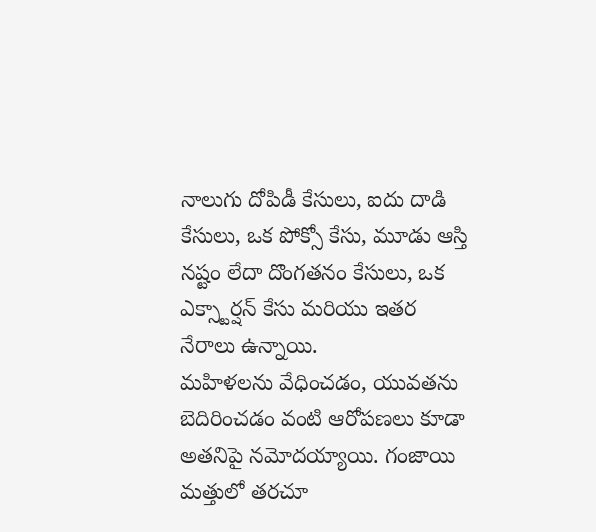నాలుగు దోపిడీ కేసులు, ఐదు దాడి కేసులు, ఒక పోక్సో కేసు, మూడు ఆస్తి నష్టం లేదా దొంగతనం కేసులు, ఒక ఎక్స్టార్షన్ కేసు మరియు ఇతర నేరాలు ఉన్నాయి.
మహిళలను వేధించడం, యువతను బెదిరించడం వంటి ఆరోపణలు కూడా అతనిపై నమోదయ్యాయి. గంజాయి మత్తులో తరచూ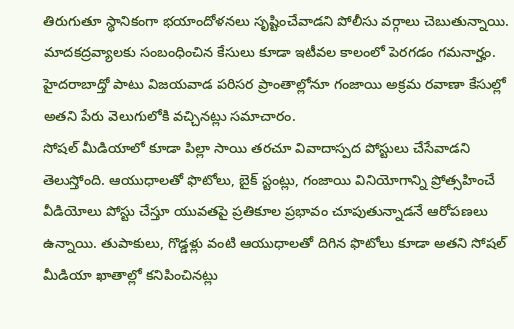తిరుగుతూ స్థానికంగా భయాందోళనలు సృష్టించేవాడని పోలీసు వర్గాలు చెబుతున్నాయి. మాదకద్రవ్యాలకు సంబంధించిన కేసులు కూడా ఇటీవల కాలంలో పెరగడం గమనార్హం. హైదరాబాద్తో పాటు విజయవాడ పరిసర ప్రాంతాల్లోనూ గంజాయి అక్రమ రవాణా కేసుల్లో అతని పేరు వెలుగులోకి వచ్చినట్లు సమాచారం.
సోషల్ మీడియాలో కూడా పిల్లా సాయి తరచూ వివాదాస్పద పోస్టులు చేసేవాడని తెలుస్తోంది. ఆయుధాలతో ఫొటోలు, బైక్ స్టంట్లు, గంజాయి వినియోగాన్ని ప్రోత్సహించే వీడియోలు పోస్టు చేస్తూ యువతపై ప్రతికూల ప్రభావం చూపుతున్నాడనే ఆరోపణలు ఉన్నాయి. తుపాకులు, గొడ్డళ్లు వంటి ఆయుధాలతో దిగిన ఫొటోలు కూడా అతని సోషల్ మీడియా ఖాతాల్లో కనిపించినట్లు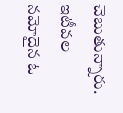చెబుతున్నారు.
ఇటీవల నమోదైన ఓ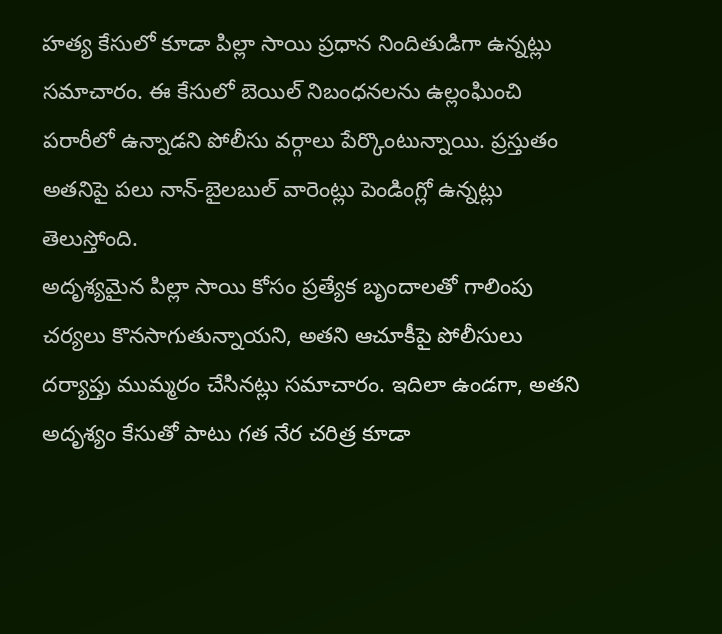హత్య కేసులో కూడా పిల్లా సాయి ప్రధాన నిందితుడిగా ఉన్నట్లు సమాచారం. ఈ కేసులో బెయిల్ నిబంధనలను ఉల్లంఘించి పరారీలో ఉన్నాడని పోలీసు వర్గాలు పేర్కొంటున్నాయి. ప్రస్తుతం అతనిపై పలు నాన్-బైలబుల్ వారెంట్లు పెండింగ్లో ఉన్నట్లు తెలుస్తోంది.
అదృశ్యమైన పిల్లా సాయి కోసం ప్రత్యేక బృందాలతో గాలింపు చర్యలు కొనసాగుతున్నాయని, అతని ఆచూకీపై పోలీసులు దర్యాప్తు ముమ్మరం చేసినట్లు సమాచారం. ఇదిలా ఉండగా, అతని అదృశ్యం కేసుతో పాటు గత నేర చరిత్ర కూడా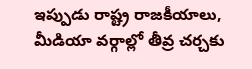ఇప్పుడు రాష్ట్ర రాజకీయాలు, మీడియా వర్గాల్లో తీవ్ర చర్చకు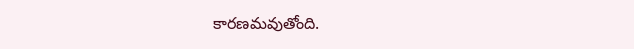కారణమవుతోంది.